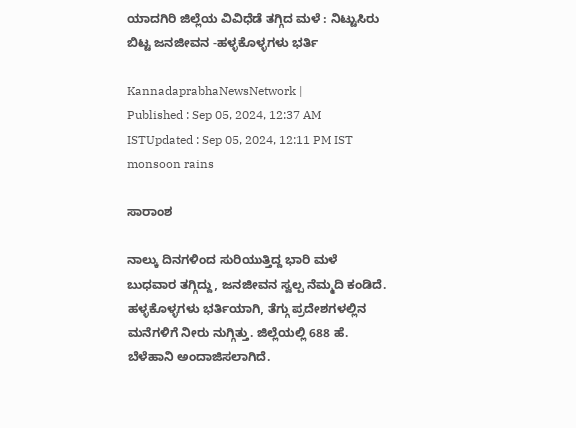ಯಾದಗಿರಿ ಜಿಲ್ಲೆಯ ವಿವಿಧೆಡೆ ತಗ್ಗಿದ ಮಳೆ : ನಿಟ್ಟುಸಿರು ಬಿಟ್ಟ ಜನಜೀವನ -ಹಳ್ಳಕೊಳ್ಳಗಳು ಭರ್ತಿ

KannadaprabhaNewsNetwork |
Published : Sep 05, 2024, 12:37 AM ISTUpdated : Sep 05, 2024, 12:11 PM IST
monsoon rains

ಸಾರಾಂಶ

ನಾಲ್ಕು ದಿನಗಳಿಂದ ಸುರಿಯುತ್ತಿದ್ದ ಭಾರಿ ಮಳೆ ಬುಧವಾರ ತಗ್ಗಿದ್ದು, ಜನಜೀವನ ಸ್ವಲ್ಪ ನೆಮ್ಮದಿ ಕಂಡಿದೆ. ಹಳ್ಳಕೊಳ್ಳಗಳು ಭರ್ತಿಯಾಗಿ, ತೆಗ್ಗು ಪ್ರದೇಶಗಳಲ್ಲಿನ ಮನೆಗಳಿಗೆ ನೀರು ನುಗ್ಗಿತ್ತು. ಜಿಲ್ಲೆಯಲ್ಲಿ 688 ಹೆ. ಬೆಳೆಹಾನಿ ಅಂದಾಜಿಸಲಾಗಿದೆ.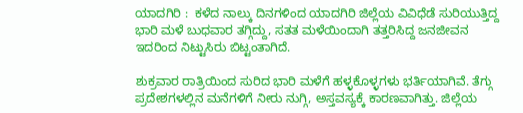ಯಾದಗಿರಿ :  ಕಳೆದ ನಾಲ್ಕು ದಿನಗಳಿಂದ ಯಾದಗಿರಿ ಜಿಲ್ಲೆಯ ವಿವಿಧೆಡೆ ಸುರಿಯುತ್ತಿದ್ದ ಭಾರಿ ಮಳೆ ಬುಧವಾರ ತಗ್ಗಿದ್ದು, ಸತತ ಮಳೆಯಿಂದಾಗಿ ತತ್ತರಿಸಿದ್ದ ಜನಜೀವನ ಇದರಿಂದ ನಿಟ್ಟುಸಿರು ಬಿಟ್ಟಂತಾಗಿದೆ.

ಶುಕ್ರವಾರ ರಾತ್ರಿಯಿಂದ ಸುರಿದ ಭಾರಿ ಮಳೆಗೆ ಹಳ್ಳಕೊಳ್ಳಗಳು ಭರ್ತಿಯಾಗಿವೆ. ತೆಗ್ಗು ಪ್ರದೇಶಗಳಲ್ಲಿನ ಮನೆಗಳಿಗೆ ನೀರು ನುಗ್ಗಿ, ಅಸ್ತವಸ್ಯಕ್ಕೆ ಕಾರಣವಾಗಿತ್ತು. ಜಿಲ್ಲೆಯ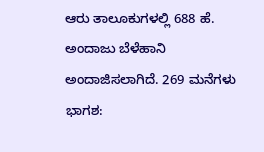ಆರು ತಾಲೂಕುಗಳಲ್ಲಿ 688 ಹೆ. ಅಂದಾಜು ಬೆಳೆಹಾನಿ ಅಂದಾಜಿಸಲಾಗಿದೆ. 269 ಮನೆಗಳು ಭಾಗಶ: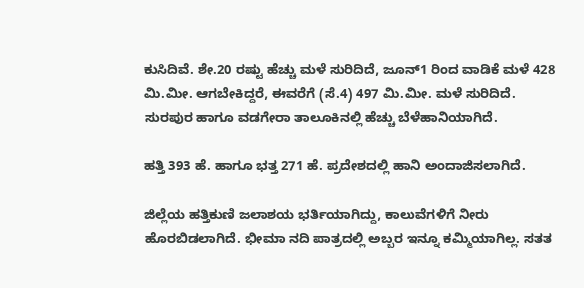ಕುಸಿದಿವೆ. ಶೇ.20 ರಷ್ಟು ಹೆಚ್ಚು ಮಳೆ ಸುರಿದಿದೆ, ಜೂನ್‌1 ರಿಂದ ವಾಡಿಕೆ ಮಳೆ 428 ಮಿ.ಮೀ. ಆಗಬೇಕಿದ್ದರೆ, ಈವರೆಗೆ (ಸೆ.4) 497 ಮಿ.ಮೀ. ಮಳೆ ಸುರಿದಿದೆ. ಸುರಪುರ ಹಾಗೂ ವಡಗೇರಾ ತಾಲೂಕಿನಲ್ಲಿ ಹೆಚ್ಚು ಬೆಳೆಹಾನಿಯಾಗಿದೆ.

ಹತ್ತಿ 393 ಹೆ. ಹಾಗೂ ಭತ್ತ 271 ಹೆ. ಪ್ರದೇಶದಲ್ಲಿ ಹಾನಿ ಅಂದಾಜಿಸಲಾಗಿದೆ.

ಜಿಲ್ಲೆಯ ಹತ್ತಿಕುಣಿ ಜಲಾಶಯ ಭರ್ತಿಯಾಗಿದ್ದು, ಕಾಲುವೆಗಳಿಗೆ ನೀರು ಹೊರಬಿಡಲಾಗಿದೆ. ಭೀಮಾ ನದಿ ಪಾತ್ರದಲ್ಲಿ ಅಬ್ಬರ ಇನ್ನೂ ಕಮ್ಮಿಯಾಗಿಲ್ಲ. ಸತತ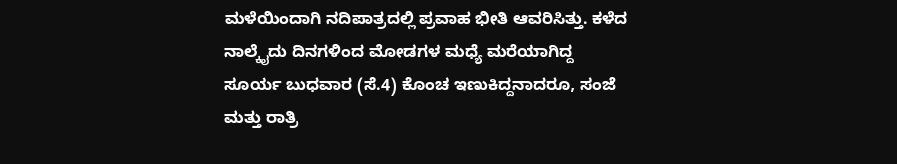ಮಳೆಯಿಂದಾಗಿ ನದಿಪಾತ್ರದಲ್ಲಿ ಪ್ರವಾಹ ಭೀತಿ ಆವರಿಸಿತ್ತು. ಕಳೆದ ನಾಲ್ಕೈದು ದಿನಗಳಿಂದ ಮೋಡಗಳ ಮಧ್ಯೆ ಮರೆಯಾಗಿದ್ದ ಸೂರ್ಯ ಬುಧವಾರ (ಸೆ.4) ಕೊಂಚ ಇಣುಕಿದ್ದನಾದರೂ, ಸಂಜೆ ಮತ್ತು ರಾತ್ರಿ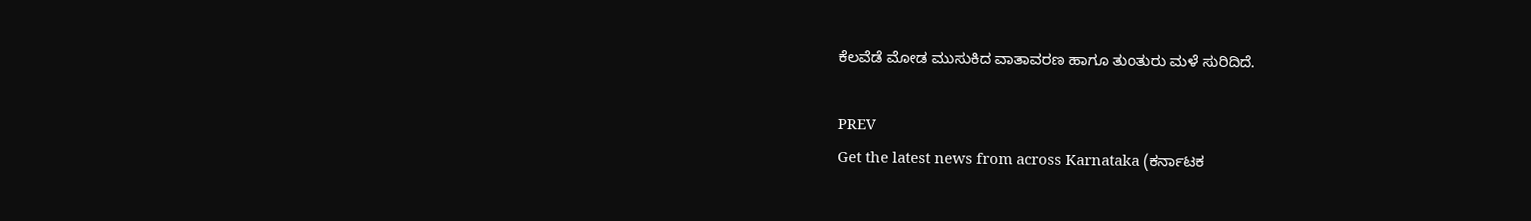ಕೆಲವೆಡೆ ಮೋಡ ಮುಸುಕಿದ ವಾತಾವರಣ ಹಾಗೂ ತುಂತುರು ಮಳೆ ಸುರಿದಿದೆ.

PREV
Get the latest news from across Karnataka (ಕರ್ನಾಟಕ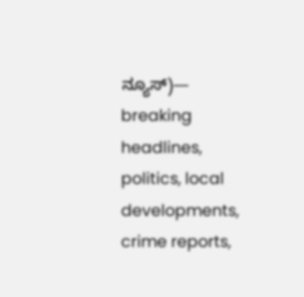ನ್ಯೂಸ್)— breaking headlines, politics, local developments, crime reports,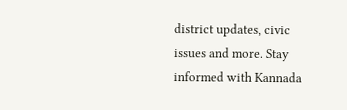district updates, civic issues and more. Stay informed with Kannada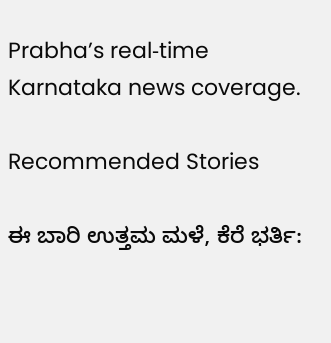Prabha’s real‑time Karnataka news coverage.

Recommended Stories

ಈ ಬಾರಿ ಉತ್ತಮ ಮಳೆ, ಕೆರೆ ಭರ್ತಿ: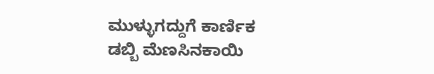ಮುಳ್ಳುಗದ್ದುಗೆ ಕಾರ್ಣಿಕ
ಡಬ್ಬಿ ಮೆಣಸಿನಕಾಯಿ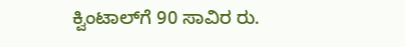ಕ್ವಿಂಟಾಲ್‌ಗೆ 90 ಸಾವಿರ ರು.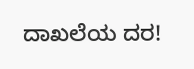ದಾಖಲೆಯ ದರ!